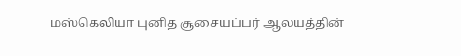மஸ்கெலியா புனித சூசையப்பர் ஆலயத்தின்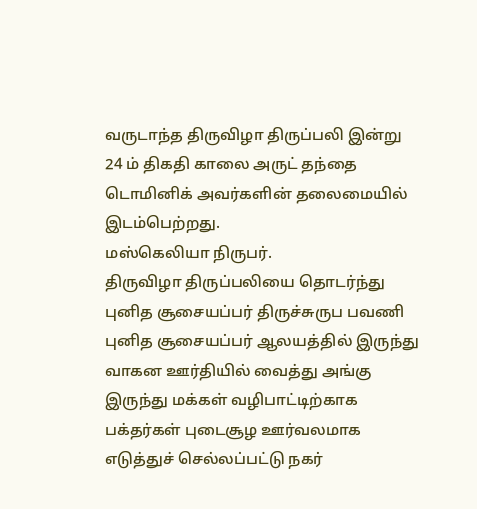வருடாந்த திருவிழா திருப்பலி இன்று 24 ம் திகதி காலை அருட் தந்தை டொமினிக் அவர்களின் தலைமையில் இடம்பெற்றது.
மஸ்கெலியா நிருபர்.
திருவிழா திருப்பலியை தொடர்ந்து புனித சூசையப்பர் திருச்சுருப பவணி புனித சூசையப்பர் ஆலயத்தில் இருந்து வாகன ஊர்தியில் வைத்து அங்கு இருந்து மக்கள் வழிபாட்டிற்காக பக்தர்கள் புடைசூழ ஊர்வலமாக எடுத்துச் செல்லப்பட்டு நகர்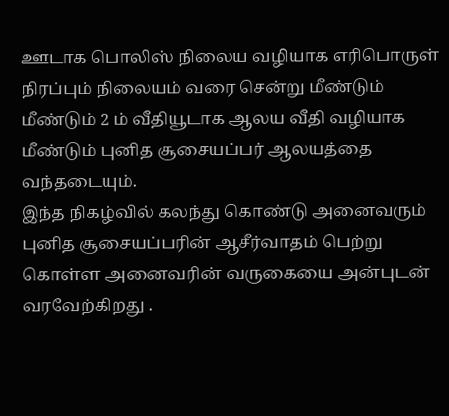ஊடாக பொலிஸ் நிலைய வழியாக எரிபொருள் நிரப்பும் நிலையம் வரை சென்று மீண்டும் மீண்டும் 2 ம் வீதியூடாக ஆலய வீதி வழியாக மீண்டும் புனித சூசையப்பர் ஆலயத்தை வந்தடையும்.
இந்த நிகழ்வில் கலந்து கொண்டு அனைவரும் புனித சூசையப்பரின் ஆசீர்வாதம் பெற்று கொள்ள அனைவரின் வருகையை அன்புடன் வரவேற்கிறது .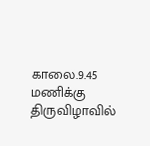காலை.9.45 மணிக்கு திருவிழாவில்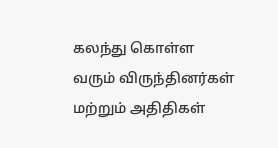கலந்து கொள்ள வரும் விருந்தினர்கள் மற்றும் அதிதிகள்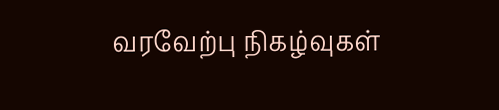வரவேற்பு நிகழ்வுகள்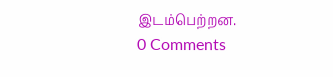இடம்பெற்றன.
0 Comments